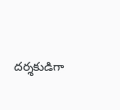దర్శకుడిగా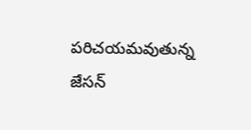పరిచయమవుతున్న జేసన్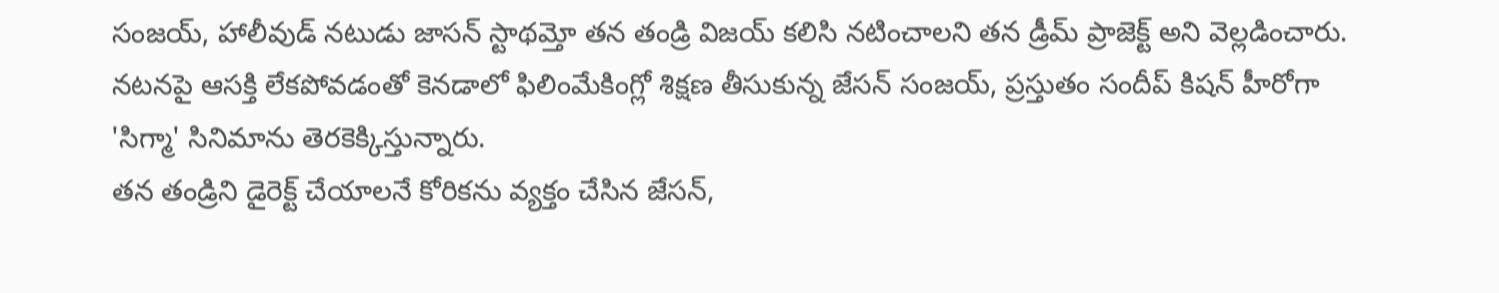సంజయ్, హాలీవుడ్ నటుడు జాసన్ స్టాథమ్తో తన తండ్రి విజయ్ కలిసి నటించాలని తన డ్రీమ్ ప్రాజెక్ట్ అని వెల్లడించారు.
నటనపై ఆసక్తి లేకపోవడంతో కెనడాలో ఫిలింమేకింగ్లో శిక్షణ తీసుకున్న జేసన్ సంజయ్, ప్రస్తుతం సందీప్ కిషన్ హీరోగా 'సిగ్మా' సినిమాను తెరకెక్కిస్తున్నారు.
తన తండ్రిని డైరెక్ట్ చేయాలనే కోరికను వ్యక్తం చేసిన జేసన్,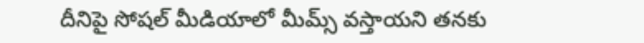దీనిపై సోషల్ మీడియాలో మీమ్స్ వస్తాయని తనకు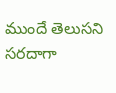ముందే తెలుసని సరదాగా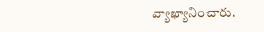వ్యాఖ్యానించారు.